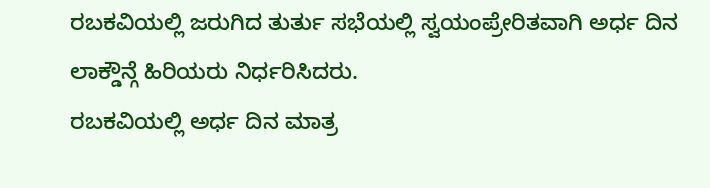ರಬಕವಿಯಲ್ಲಿ ಜರುಗಿದ ತುರ್ತು ಸಭೆಯಲ್ಲಿ ಸ್ವಯಂಪ್ರೇರಿತವಾಗಿ ಅರ್ಧ ದಿನ ಲಾಕ್ಡೌನ್ಗೆ ಹಿರಿಯರು ನಿರ್ಧರಿಸಿದರು.
ರಬಕವಿಯಲ್ಲಿ ಅರ್ಧ ದಿನ ಮಾತ್ರ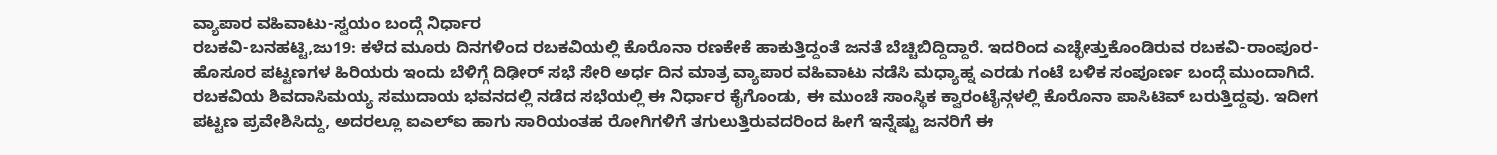ವ್ಯಾಪಾರ ವಹಿವಾಟು-ಸ್ವಯಂ ಬಂದ್ಗೆ ನಿರ್ಧಾರ
ರಬಕವಿ-ಬನಹಟ್ಟಿ,ಜು19: ಕಳೆದ ಮೂರು ದಿನಗಳಿಂದ ರಬಕವಿಯಲ್ಲಿ ಕೊರೊನಾ ರಣಕೇಕೆ ಹಾಕುತ್ತಿದ್ದಂತೆ ಜನತೆ ಬೆಚ್ಚಿಬಿದ್ದಿದ್ದಾರೆ. ಇದರಿಂದ ಎಚ್ಛೇತ್ತುಕೊಂಡಿರುವ ರಬಕವಿ-ರಾಂಪೂರ-ಹೊಸೂರ ಪಟ್ಟಣಗಳ ಹಿರಿಯರು ಇಂದು ಬೆಳಿಗ್ಗೆ ದಿಢೀರ್ ಸಭೆ ಸೇರಿ ಅರ್ಧ ದಿನ ಮಾತ್ರ ವ್ಯಾಪಾರ ವಹಿವಾಟು ನಡೆಸಿ ಮಧ್ಯಾಹ್ನ ಎರಡು ಗಂಟೆ ಬಳಿಕ ಸಂಪೂರ್ಣ ಬಂದ್ಗೆ ಮುಂದಾಗಿದೆ.
ರಬಕವಿಯ ಶಿವದಾಸಿಮಯ್ಯ ಸಮುದಾಯ ಭವನದಲ್ಲಿ ನಡೆದ ಸಭೆಯಲ್ಲಿ ಈ ನಿರ್ಧಾರ ಕೈಗೊಂಡು, ಈ ಮುಂಚೆ ಸಾಂಸ್ಥಿಕ ಕ್ವಾರಂಟೈನ್ಗಳಲ್ಲಿ ಕೊರೊನಾ ಪಾಸಿಟಿವ್ ಬರುತ್ತಿದ್ದವು. ಇದೀಗ ಪಟ್ಟಣ ಪ್ರವೇಶಿಸಿದ್ದು, ಅದರಲ್ಲೂ ಐಎಲ್ಐ ಹಾಗು ಸಾರಿಯಂತಹ ರೋಗಿಗಳಿಗೆ ತಗುಲುತ್ತಿರುವದರಿಂದ ಹೀಗೆ ಇನ್ನೆಷ್ಟು ಜನರಿಗೆ ಈ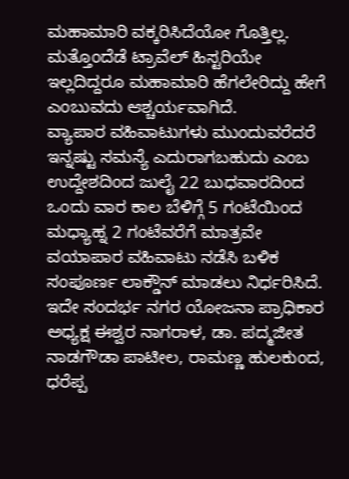ಮಹಾಮಾರಿ ವಕ್ಕರಿಸಿದೆಯೋ ಗೊತ್ತಿಲ್ಲ. ಮತ್ತೊಂದೆಡೆ ಟ್ರಾವೆಲ್ ಹಿಸ್ಟರಿಯೇ ಇಲ್ಲದಿದ್ದರೂ ಮಹಾಮಾರಿ ಹೆಗಲೇರಿದ್ದು ಹೇಗೆ ಎಂಬುವದು ಆಶ್ಚರ್ಯವಾಗಿದೆ.
ವ್ಯಾಪಾರ ವಹಿವಾಟುಗಳು ಮುಂದುವರೆದರೆ ಇನ್ನಷ್ಟು ಸಮಸ್ಯೆ ಎದುರಾಗಬಹುದು ಎಂಬ ಉದ್ದೇಶದಿಂದ ಜುಲೈ 22 ಬುಧವಾರದಿಂದ ಒಂದು ವಾರ ಕಾಲ ಬೆಳಿಗ್ಗೆ 5 ಗಂಟೆಯಿಂದ ಮಧ್ಯಾಹ್ನ 2 ಗಂಟೆವರೆಗೆ ಮಾತ್ರವೇ ವಯಾಪಾರ ವಹಿವಾಟು ನಡೆಸಿ ಬಳಿಕ ಸಂಪೂರ್ಣ ಲಾಕ್ಡೌನ್ ಮಾಡಲು ನಿರ್ಧರಿಸಿದೆ.
ಇದೇ ಸಂದರ್ಭ ನಗರ ಯೋಜನಾ ಪ್ರಾಧಿಕಾರ ಅಧ್ಯಕ್ಷ ಈಶ್ವರ ನಾಗರಾಳ, ಡಾ. ಪದ್ಮಜೀತ ನಾಡಗೌಡಾ ಪಾಟೀಲ, ರಾಮಣ್ಣ ಹುಲಕುಂದ, ಧರೆಪ್ಪ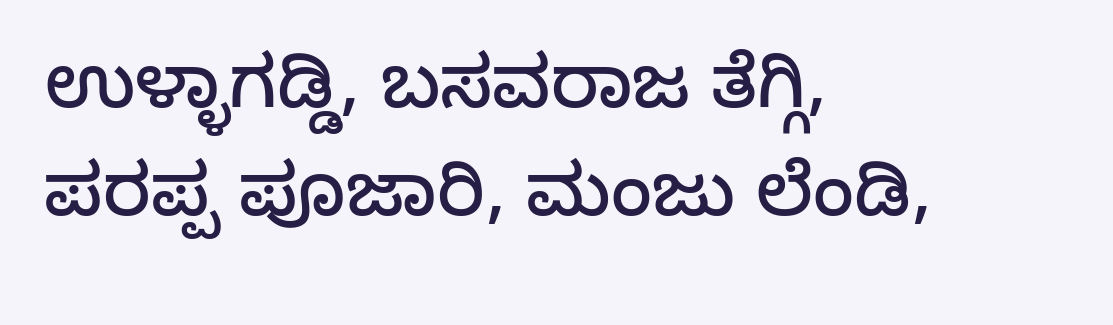ಉಳ್ಳಾಗಡ್ಡಿ, ಬಸವರಾಜ ತೆಗ್ಗಿ, ಪರಪ್ಪ ಪೂಜಾರಿ, ಮಂಜು ಲೆಂಡಿ,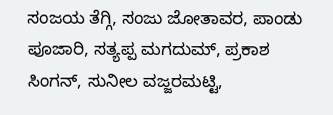ಸಂಜಯ ತೆಗ್ಗಿ, ಸಂಜು ಜೋತಾವರ, ಪಾಂಡು ಪೂಜಾರಿ, ಸತ್ಯಪ್ಪ ಮಗದುಮ್, ಪ್ರಕಾಶ ಸಿಂಗನ್, ಸುನೀಲ ವಜ್ಜರಮಟ್ಟಿ,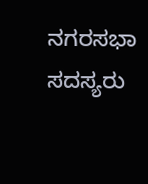ನಗರಸಭಾ ಸದಸ್ಯರು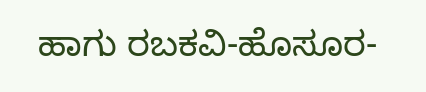ಹಾಗು ರಬಕವಿ-ಹೊಸೂರ-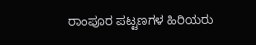ರಾಂಪೂರ ಪಟ್ಟಣಗಳ ಹಿರಿಯರು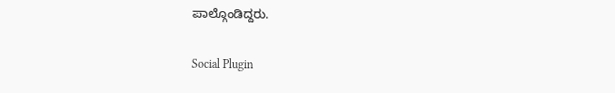ಪಾಲ್ಗೊಂಡಿದ್ದರು.

Social Plugin